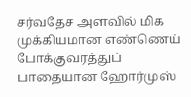சர்வதேச அளவில் மிக முக்கியமான எண்ணெய் போக்குவரத்துப் பாதையான ஹோர்முஸ்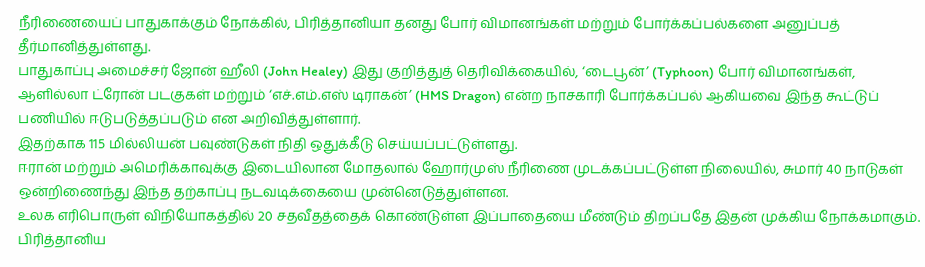நீரிணையைப் பாதுகாக்கும் நோக்கில், பிரித்தானியா தனது போர் விமானங்கள் மற்றும் போர்க்கப்பல்களை அனுப்பத் தீர்மானித்துள்ளது.
பாதுகாப்பு அமைச்சர் ஜோன் ஹீலி (John Healey) இது குறித்துத் தெரிவிக்கையில், ‘டைபூன்’ (Typhoon) போர் விமானங்கள், ஆளில்லா ட்ரோன் படகுகள் மற்றும் ‘எச்.எம்.எஸ் டிராகன்’ (HMS Dragon) என்ற நாசகாரி போர்க்கப்பல் ஆகியவை இந்த கூட்டுப் பணியில் ஈடுபடுத்தப்படும் என அறிவித்துள்ளார்.
இதற்காக 115 மில்லியன் பவுண்டுகள் நிதி ஒதுக்கீடு செய்யப்பட்டுள்ளது.
ஈரான் மற்றும் அமெரிக்காவுக்கு இடையிலான மோதலால் ஹோர்முஸ் நீரிணை முடக்கப்பட்டுள்ள நிலையில், சுமார் 40 நாடுகள் ஒன்றிணைந்து இந்த தற்காப்பு நடவடிக்கையை முன்னெடுத்துள்ளன.
உலக எரிபொருள் விநியோகத்தில் 20 சதவீதத்தைக் கொண்டுள்ள இப்பாதையை மீண்டும் திறப்பதே இதன் முக்கிய நோக்கமாகும்.
பிரித்தானிய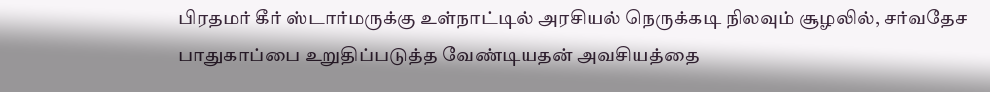பிரதமர் கீர் ஸ்டார்மருக்கு உள்நாட்டில் அரசியல் நெருக்கடி நிலவும் சூழலில், சர்வதேச பாதுகாப்பை உறுதிப்படுத்த வேண்டியதன் அவசியத்தை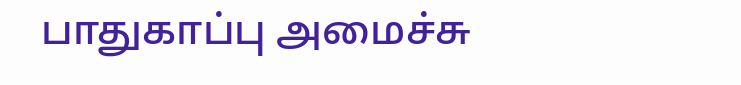பாதுகாப்பு அமைச்சு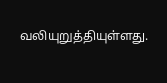வலியுறுத்தியுள்ளது.